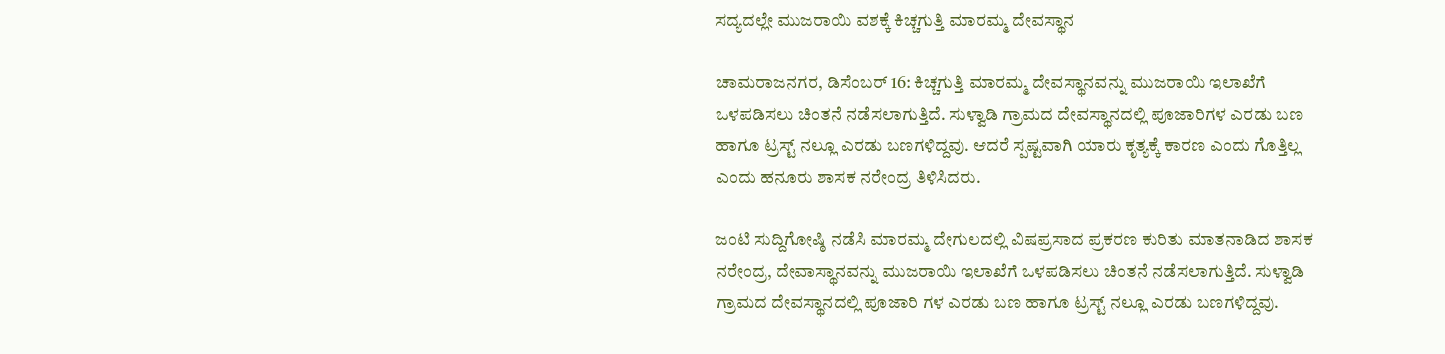ಸದ್ಯದಲ್ಲೇ ಮುಜರಾಯಿ ವಶಕ್ಕೆ ಕಿಚ್ಚಗುತ್ತಿ ಮಾರಮ್ಮ ದೇವಸ್ಥಾನ

ಚಾಮರಾಜನಗರ, ಡಿಸೆಂಬರ್ 16: ಕಿಚ್ಚಗುತ್ತಿ ಮಾರಮ್ಮ ದೇವಸ್ಥಾನವನ್ನು ಮುಜರಾಯಿ ಇಲಾಖೆಗೆ ಒಳಪಡಿಸಲು ಚಿಂತನೆ ನಡೆಸಲಾಗುತ್ತಿದೆ. ಸುಳ್ವಾಡಿ ಗ್ರಾಮದ ದೇವಸ್ಥಾನದಲ್ಲಿ ಪೂಜಾರಿಗಳ ಎರಡು ಬಣ ಹಾಗೂ ಟ್ರಸ್ಟ್ ನಲ್ಲೂ ಎರಡು ಬಣಗಳಿದ್ದವು. ಆದರೆ ಸ್ಪಷ್ಟವಾಗಿ ಯಾರು ಕೃತ್ಯಕ್ಕೆ ಕಾರಣ ಎಂದು ಗೊತ್ತಿಲ್ಲ ಎಂದು ಹನೂರು ಶಾಸಕ ನರೇಂದ್ರ ತಿಳಿಸಿದರು.

ಜಂಟಿ ಸುದ್ದಿಗೋಷ್ಠಿ ನಡೆಸಿ ಮಾರಮ್ಮ ದೇಗುಲದಲ್ಲಿ ವಿಷಪ್ರಸಾದ ಪ್ರಕರಣ ಕುರಿತು ಮಾತನಾಡಿದ ಶಾಸಕ ನರೇಂದ್ರ, ದೇವಾಸ್ಥಾನವನ್ನು ಮುಜರಾಯಿ ಇಲಾಖೆಗೆ ಒಳಪಡಿಸಲು ಚಿಂತನೆ ನಡೆಸಲಾಗುತ್ತಿದೆ. ಸುಳ್ವಾಡಿ ಗ್ರಾಮದ ದೇವಸ್ಥಾನದಲ್ಲಿ ಪೂಜಾರಿ ಗಳ ಎರಡು ಬಣ ಹಾಗೂ ಟ್ರಸ್ಟ್ ನಲ್ಲೂ ಎರಡು ಬಣಗಳಿದ್ದವು.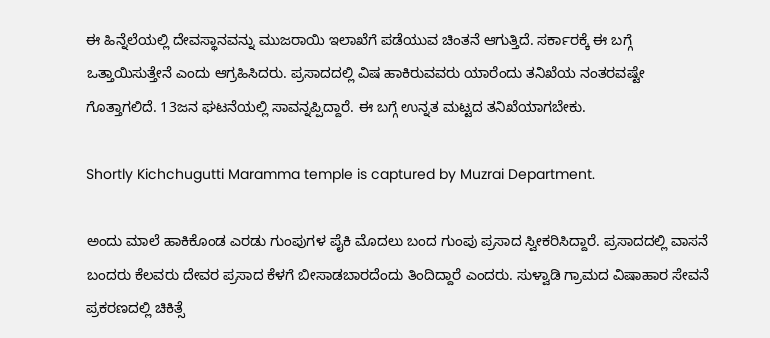ಈ ಹಿನ್ನೆಲೆಯಲ್ಲಿ ದೇವಸ್ಥಾನವನ್ನು ಮುಜರಾಯಿ ಇಲಾಖೆಗೆ ಪಡೆಯುವ ಚಿಂತನೆ ಆಗುತ್ತಿದೆ. ಸರ್ಕಾರಕ್ಕೆ ಈ ಬಗ್ಗೆ ಒತ್ತಾಯಿಸುತ್ತೇನೆ ಎಂದು ಆಗ್ರಹಿಸಿದರು. ಪ್ರಸಾದದಲ್ಲಿ ವಿಷ ಹಾಕಿರುವವರು ಯಾರೆಂದು ತನಿಖೆಯ ನಂತರವಷ್ಟೇ ಗೊತ್ತಾಗಲಿದೆ. 13ಜನ ಘಟನೆಯಲ್ಲಿ ಸಾವನ್ನಪ್ಪಿದ್ದಾರೆ. ಈ ಬಗ್ಗೆ ಉನ್ನತ ಮಟ್ಟದ ತನಿಖೆಯಾಗಬೇಕು.

Shortly Kichchugutti Maramma temple is captured by Muzrai Department.

ಅಂದು ಮಾಲೆ ಹಾಕಿಕೊಂಡ ಎರಡು ಗುಂಪುಗಳ ಪೈಕಿ ಮೊದಲು ಬಂದ ಗುಂಪು ಪ್ರಸಾದ ಸ್ವೀಕರಿಸಿದ್ದಾರೆ. ಪ್ರಸಾದದಲ್ಲಿ ವಾಸನೆ ಬಂದರು ಕೆಲವರು ದೇವರ ಪ್ರಸಾದ ಕೆಳಗೆ ಬೀಸಾಡಬಾರದೆಂದು ತಿಂದಿದ್ದಾರೆ ಎಂದರು. ಸುಳ್ವಾಡಿ ಗ್ರಾಮದ ವಿಷಾಹಾರ ಸೇವನೆ ಪ್ರಕರಣದಲ್ಲಿ ಚಿಕಿತ್ಸೆ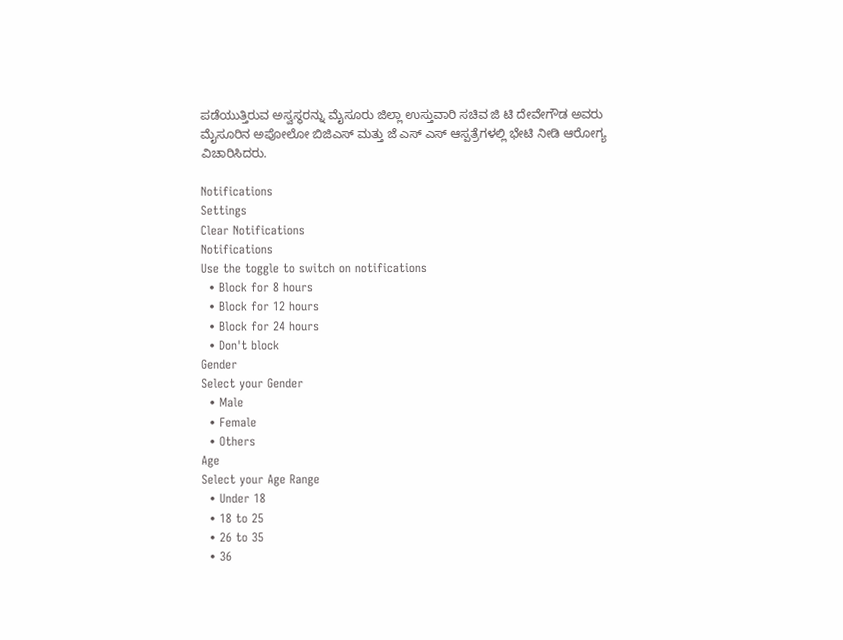ಪಡೆಯುತ್ತಿರುವ ಅಸ್ವಸ್ಥರನ್ನು ಮೈಸೂರು ಜಿಲ್ಲಾ ಉಸ್ತುವಾರಿ ಸಚಿವ ಜಿ ಟಿ ದೇವೇಗೌಡ ಅವರು ಮೈಸೂರಿನ ಅಪೋಲೋ ಬಿಜಿಎಸ್ ಮತ್ತು ಜೆ ಎಸ್ ಎಸ್ ಆಸ್ಪತ್ರೆಗಳಲ್ಲಿ ಭೇಟಿ ನೀಡಿ ಆರೋಗ್ಯ ವಿಚಾರಿಸಿದರು.

Notifications
Settings
Clear Notifications
Notifications
Use the toggle to switch on notifications
  • Block for 8 hours
  • Block for 12 hours
  • Block for 24 hours
  • Don't block
Gender
Select your Gender
  • Male
  • Female
  • Others
Age
Select your Age Range
  • Under 18
  • 18 to 25
  • 26 to 35
  • 36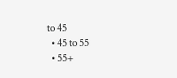to 45
  • 45 to 55
  • 55+